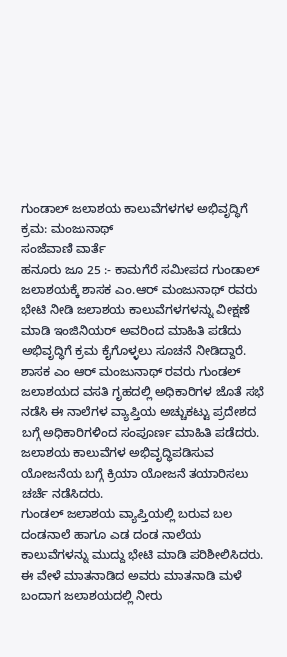ಗುಂಡಾಲ್ ಜಲಾಶಯ ಕಾಲುವೆಗಳಗಳ ಅಭಿವೃದ್ಧಿಗೆ ಕ್ರಮ: ಮಂಜುನಾಥ್
ಸಂಜೆವಾಣಿ ವಾರ್ತೆ
ಹನೂರು ಜೂ 25 :- ಕಾಮಗೆರೆ ಸಮೀಪದ ಗುಂಡಾಲ್ ಜಲಾಶಯಕ್ಕೆ ಶಾಸಕ ಎಂ.ಆರ್ ಮಂಜುನಾಥ್ ರವರು ಭೇಟಿ ನೀಡಿ ಜಲಾಶಯ ಕಾಲುವೆಗಳಗಳನ್ನು ವೀಕ್ಷಣೆ ಮಾಡಿ ಇಂಜಿನಿಯರ್ ಅವರಿಂದ ಮಾಹಿತಿ ಪಡೆದು ಅಭಿವೃದ್ಧಿಗೆ ಕ್ರಮ ಕೈಗೊಳ್ಳಲು ಸೂಚನೆ ನೀಡಿದ್ದಾರೆ.
ಶಾಸಕ ಎಂ ಆರ್ ಮಂಜುನಾಥ್ ರವರು ಗುಂಡಲ್ ಜಲಾಶಯದ ವಸತಿ ಗೃಹದಲ್ಲಿ ಅಧಿಕಾರಿಗಳ ಜೊತೆ ಸಭೆ ನಡೆಸಿ ಈ ನಾಲೆಗಳ ವ್ಯಾಪ್ತಿಯ ಅಚ್ಚುಕಟ್ಟು ಪ್ರದೇಶದ ಬಗ್ಗೆ ಅಧಿಕಾರಿಗಳಿಂದ ಸಂಪೂರ್ಣ ಮಾಹಿತಿ ಪಡೆದರು. ಜಲಾಶಯ ಕಾಲುವೆಗಳ ಅಭಿವೃದ್ಧಿಪಡಿಸುವ ಯೋಜನೆಯ ಬಗ್ಗೆ ಕ್ರಿಯಾ ಯೋಜನೆ ತಯಾರಿಸಲು ಚರ್ಚೆ ನಡೆಸಿದರು.
ಗುಂಡಲ್ ಜಲಾಶಯ ವ್ಯಾಪ್ತಿಯಲ್ಲಿ ಬರುವ ಬಲ ದಂಡನಾಲೆ ಹಾಗೂ ಎಡ ದಂಡ ನಾಲೆಯ ಕಾಲುವೆಗಳನ್ನು ಮುದ್ದು ಭೇಟಿ ಮಾಡಿ ಪರಿಶೀಲಿಸಿದರು. ಈ ವೇಳೆ ಮಾತನಾಡಿದ ಅವರು ಮಾತನಾಡಿ ಮಳೆ ಬಂದಾಗ ಜಲಾಶಯದಲ್ಲಿ ನೀರು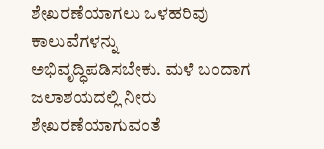ಶೇಖರಣೆಯಾಗಲು ಒಳಹರಿವು ಕಾಲುವೆಗಳನ್ನು ಅಭಿವೃದ್ಧಿಪಡಿಸಬೇಕು. ಮಳೆ ಬಂದಾಗ ಜಲಾಶಯದಲ್ಲಿ ನೀರು ಶೇಖರಣೆಯಾಗುವಂತೆ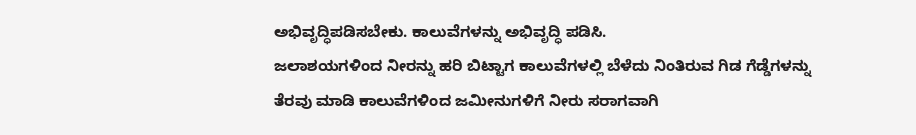ಅಭಿವೃದ್ಧಿಪಡಿಸಬೇಕು. ಕಾಲುವೆಗಳನ್ನು ಅಭಿವೃದ್ಧಿ ಪಡಿಸಿ.
ಜಲಾಶಯಗಳಿಂದ ನೀರನ್ನು ಹರಿ ಬಿಟ್ಟಾಗ ಕಾಲುವೆಗಳಲ್ಲಿ ಬೆಳೆದು ನಿಂತಿರುವ ಗಿಡ ಗೆಡ್ಡೆಗಳನ್ನು ತೆರವು ಮಾಡಿ ಕಾಲುವೆಗಳಿಂದ ಜಮೀನುಗಳಿಗೆ ನೀರು ಸರಾಗವಾಗಿ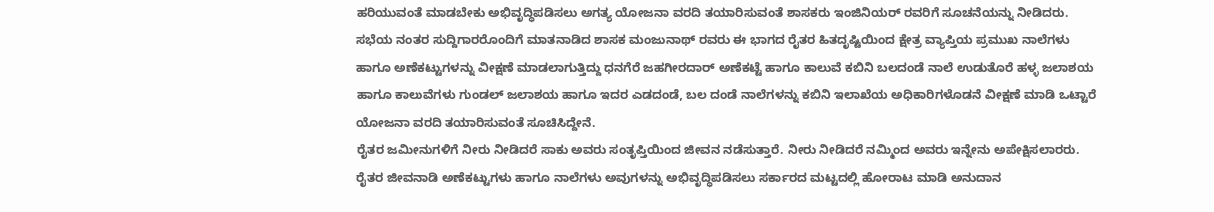ಹರಿಯುವಂತೆ ಮಾಡಬೇಕು ಅಭಿವೃದ್ಧಿಪಡಿಸಲು ಅಗತ್ಯ ಯೋಜನಾ ವರದಿ ತಯಾರಿಸುವಂತೆ ಶಾಸಕರು ಇಂಜಿನಿಯರ್ ರವರಿಗೆ ಸೂಚನೆಯನ್ನು ನೀಡಿದರು.
ಸಭೆಯ ನಂತರ ಸುದ್ದಿಗಾರರೊಂದಿಗೆ ಮಾತನಾಡಿದ ಶಾಸಕ ಮಂಜುನಾಥ್ ರವರು ಈ ಭಾಗದ ರೈತರ ಹಿತದೃಷ್ಟಿಯಿಂದ ಕ್ಷೇತ್ರ ವ್ಯಾಪ್ತಿಯ ಪ್ರಮುಖ ನಾಲೆಗಳು ಹಾಗೂ ಅಣೆಕಟ್ಟುಗಳನ್ನು ವೀಕ್ಷಣೆ ಮಾಡಲಾಗುತ್ತಿದ್ದು ಧನಗೆರೆ ಜಹಗೀರದಾರ್ ಅಣೆಕಟ್ಟೆ ಹಾಗೂ ಕಾಲುವೆ ಕಬಿನಿ ಬಲದಂಡೆ ನಾಲೆ ಉಡುತೊರೆ ಹಳ್ಳ ಜಲಾಶಯ ಹಾಗೂ ಕಾಲುವೆಗಳು ಗುಂಡಲ್ ಜಲಾಶಯ ಹಾಗೂ ಇದರ ಎಡದಂಡೆ, ಬಲ ದಂಡೆ ನಾಲೆಗಳನ್ನು ಕಬಿನಿ ಇಲಾಖೆಯ ಅಧಿಕಾರಿಗಳೊಡನೆ ವೀಕ್ಷಣೆ ಮಾಡಿ ಒಟ್ಟಾರೆ ಯೋಜನಾ ವರದಿ ತಯಾರಿಸುವಂತೆ ಸೂಚಿಸಿದ್ದೇನೆ.
ರೈತರ ಜಮೀನುಗಳಿಗೆ ನೀರು ನೀಡಿದರೆ ಸಾಕು ಅವರು ಸಂತೃಪ್ತಿಯಿಂದ ಜೀವನ ನಡೆಸುತ್ತಾರೆ. ನೀರು ನೀಡಿದರೆ ನಮ್ಮಿಂದ ಅವರು ಇನ್ನೇನು ಅಪೇಕ್ಷಿಸಲಾರರು. ರೈತರ ಜೀವನಾಡಿ ಅಣೆಕಟ್ಟುಗಳು ಹಾಗೂ ನಾಲೆಗಳು ಅವುಗಳನ್ನು ಅಭಿವೃದ್ಧಿಪಡಿಸಲು ಸರ್ಕಾರದ ಮಟ್ಟದಲ್ಲಿ ಹೋರಾಟ ಮಾಡಿ ಅನುದಾನ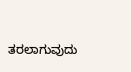ತರಲಾಗುವುದು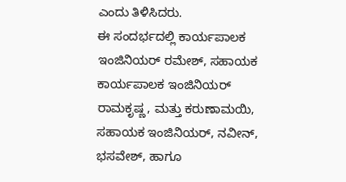ಎಂದು ತಿಳಿಸಿದರು.
ಈ ಸಂದರ್ಭದಲ್ಲಿ ಕಾರ್ಯಪಾಲಕ ಇಂಜಿನಿಯರ್ ರಮೇಶ್, ಸಹಾಯಕ ಕಾರ್ಯಪಾಲಕ ಇಂಜಿನಿಯರ್ ರಾಮಕೃಷ್ಣ, ಮತ್ತು ಕರುಣಾಮಯಿ, ಸಹಾಯಕ ಇಂಜಿನಿಯರ್, ನವೀನ್, ಭಸವೇಶ್, ಹಾಗೂ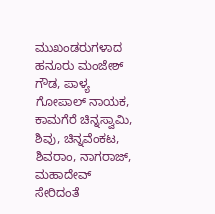ಮುಖಂಡರುಗಳಾದ ಹನೂರು ಮಂಜೇಶ್ ಗೌಡ, ಪಾಳ್ಯ ಗೋಪಾಲ್ ನಾಯಕ, ಕಾಮಗೆರೆ ಚಿನ್ನಸ್ವಾಮಿ, ಶಿವು, ಚಿನ್ನವೆಂಕಟ, ಶಿವರಾಂ, ನಾಗರಾಜ್, ಮಹಾದೇವ್ ಸೇರಿದಂತೆ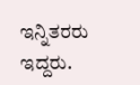ಇನ್ನಿತರರು ಇದ್ದರು.